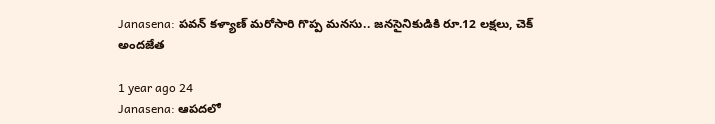Janasena: పవన్ కళ్యాణ్ మరోసారి గొప్ప మనసు.. జనసైనికుడికి రూ.12 లక్షలు, చెక్ అందజేత

1 year ago 24
Janasena: ఆపదలో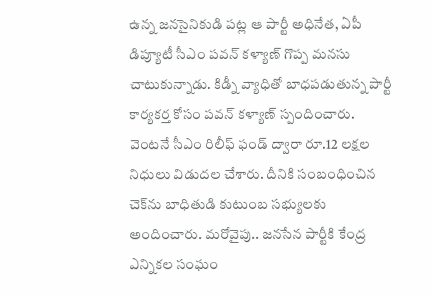ఉన్న జనసైనికుడి పట్ల ఆ పార్టీ అధినేత, ఏపీ డిప్యూటీ సీఎం పవన్ కళ్యాణ్ గొప్ప మనసు చాటుకున్నాడు. కిడ్నీ వ్యాధితో బాధపడుతున్న పార్టీ కార్యకర్త కోసం పవన్ కళ్యాణ్ స్పందించారు. వెంటనే సీఎం రిలీఫ్ ఫండ్ ద్వారా రూ.12 లక్షల నిధులు విడుదల చేశారు. దీనికి సంబంధించిన చెక్‌ను బాధితుడి కుటుంబ సభ్యులకు అందించారు. మరోవైపు.. జనసేన పార్టీకి కేంద్ర ఎన్నికల సంఘం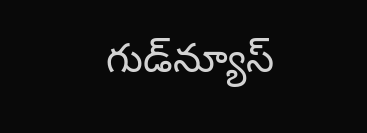గుడ్‌న్యూస్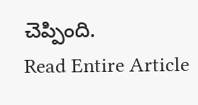చెప్పింది.
Read Entire Article